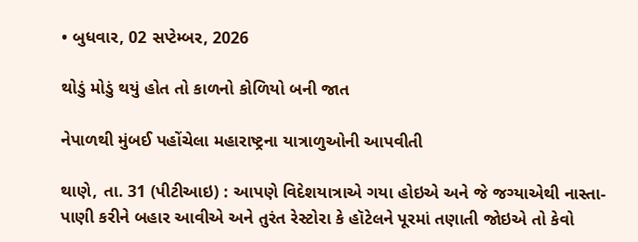• બુધવાર, 02 સપ્ટેમ્બર, 2026

થોડું મોડું થયું હોત તો કાળનો કોળિયો બની જાત

નેપાળથી મુંબઈ પહોંચેલા મહારાષ્ટ્રના યાત્રાળુઓની આપવીતી

થાણે, તા. 31 (પીટીઆઇ) : આપણે વિદેશયાત્રાએ ગયા હોઇએ અને જે જગ્યાએથી નાસ્તા-પાણી કરીને બહાર આવીએ અને તુરંત રેસ્ટોરા કે હૉટેલને પૂરમાં તણાતી જોઇએ તો કેવો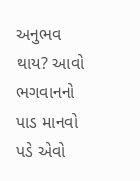અનુભવ થાય? આવો ભગવાનનો પાડ માનવો પડે એવો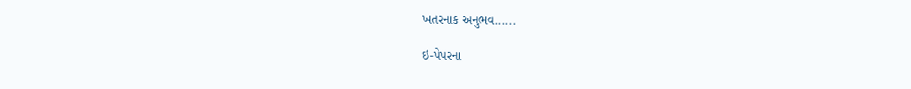ખતરનાક અનુભવ......

ઇ-પેપરના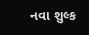નવા શુલ્ક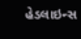હેડલાઇન્સ